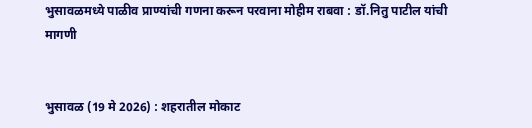भुसावळमध्ये पाळीव प्राण्यांची गणना करून परवाना मोहीम राबवा : डॉ.नितु पाटील यांची मागणी


भुसावळ (19 मे 2026) : शहरातील मोकाट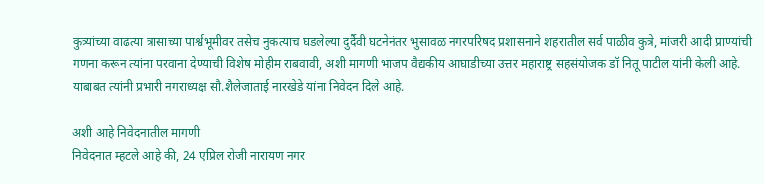कुत्र्यांच्या वाढत्या त्रासाच्या पार्श्वभूमीवर तसेच नुकत्याच घडलेल्या दुर्दैवी घटनेनंतर भुसावळ नगरपरिषद प्रशासनाने शहरातील सर्व पाळीव कुत्रे, मांजरी आदी प्राण्यांची गणना करून त्यांना परवाना देण्याची विशेष मोहीम राबवावी, अशी मागणी भाजप वैद्यकीय आघाडीच्या उत्तर महाराष्ट्र सहसंयोजक डॉ नितू पाटील यांनी केली आहे. याबाबत त्यांनी प्रभारी नगराध्यक्ष सौ.शैलेजाताई नारखेडे यांना निवेदन दिले आहे.

अशी आहे निवेदनातील मागणी
निवेदनात म्हटले आहे की, 24 एप्रिल रोजी नारायण नगर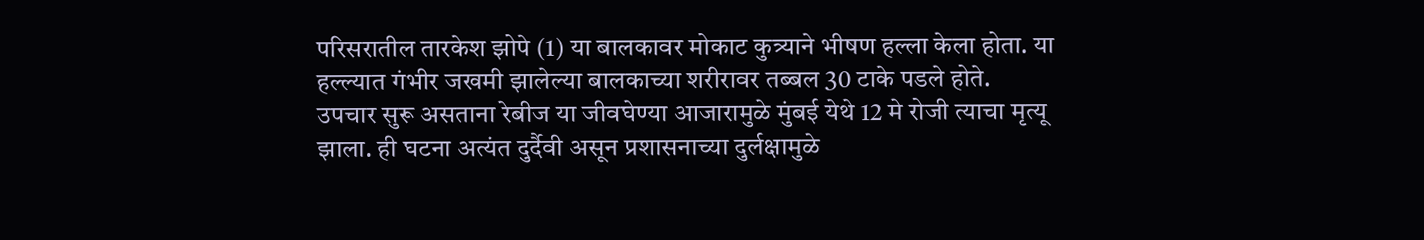परिसरातील तारकेश झोपे (1) या बालकावर मोकाट कुत्र्याने भीषण हल्ला केला होता. या हल्ल्यात गंभीर जखमी झालेल्या बालकाच्या शरीरावर तब्बल 30 टाके पडले होते. उपचार सुरू असताना रेबीज या जीवघेण्या आजारामुळे मुंबई येथे 12 मे रोजी त्याचा मृत्यू झाला. ही घटना अत्यंत दुर्दैवी असून प्रशासनाच्या दुर्लक्षामुळे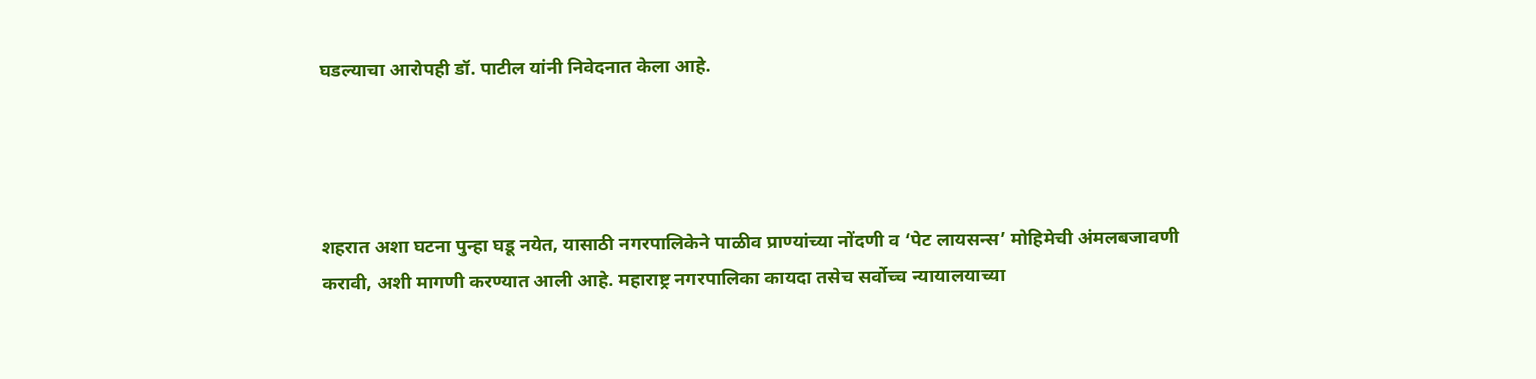घडल्याचा आरोपही डॉ. पाटील यांनी निवेदनात केला आहे.




शहरात अशा घटना पुन्हा घडू नयेत, यासाठी नगरपालिकेने पाळीव प्राण्यांच्या नोंदणी व ‘पेट लायसन्स’ मोहिमेची अंमलबजावणी करावी, अशी मागणी करण्यात आली आहे. महाराष्ट्र नगरपालिका कायदा तसेच सर्वोच्च न्यायालयाच्या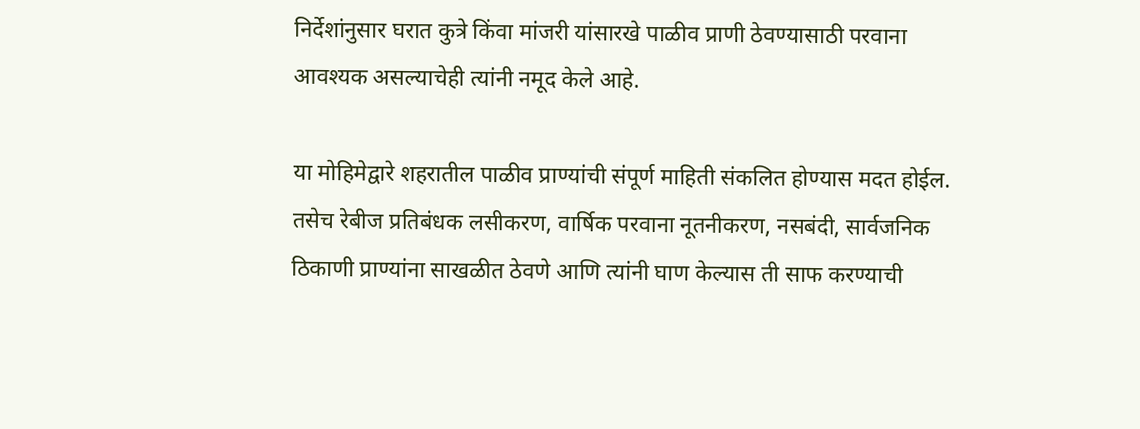निर्देशांनुसार घरात कुत्रे किंवा मांजरी यांसारखे पाळीव प्राणी ठेवण्यासाठी परवाना आवश्यक असल्याचेही त्यांनी नमूद केले आहे.

या मोहिमेद्वारे शहरातील पाळीव प्राण्यांची संपूर्ण माहिती संकलित होण्यास मदत होईल. तसेच रेबीज प्रतिबंधक लसीकरण, वार्षिक परवाना नूतनीकरण, नसबंदी, सार्वजनिक ठिकाणी प्राण्यांना साखळीत ठेवणे आणि त्यांनी घाण केल्यास ती साफ करण्याची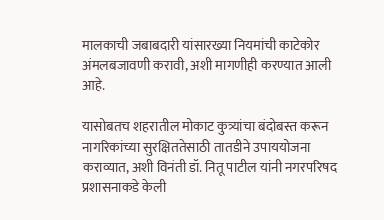मालकाची जबाबदारी यांसारख्या नियमांची काटेकोर अंमलबजावणी करावी, अशी मागणीही करण्यात आली आहे.

यासोबतच शहरातील मोकाट कुत्र्यांचा बंदोबस्त करून नागरिकांच्या सुरक्षिततेसाठी तातडीने उपाययोजना कराव्यात, अशी विनंती डॉ. नितू पाटील यांनी नगरपरिषद प्रशासनाकडे केली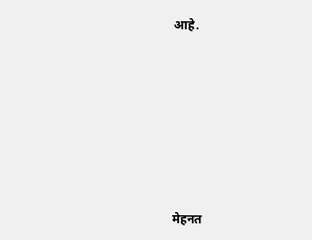आहे.









मेहनत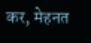कर, मेहनत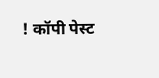! कॉपी पेस्ट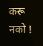करू नको !